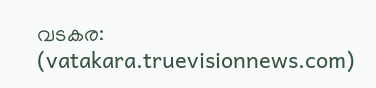വടകര: (vatakara.truevisionnews.com)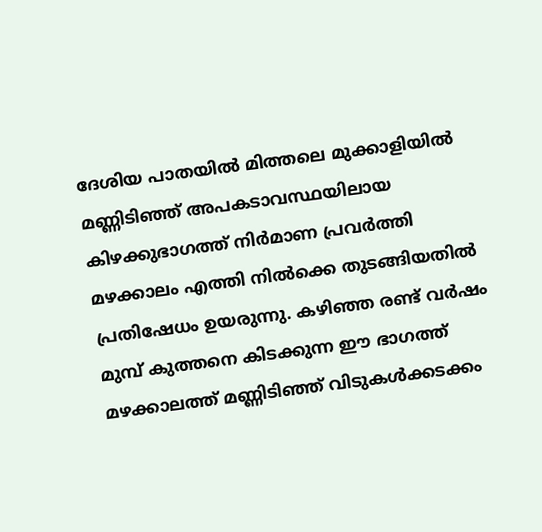ദേശിയ പാതയിൽ മിത്തലെ മുക്കാളിയിൽ മണ്ണിടിഞ്ഞ് അപകടാവസ്ഥയിലായ കിഴക്കുഭാഗത്ത് നിർമാണ പ്രവർത്തി മഴക്കാലം എത്തി നിൽക്കെ തുടങ്ങിയതിൽ പ്രതിഷേധം ഉയരുന്നു. കഴിഞ്ഞ രണ്ട് വർഷം മുമ്പ് കുത്തനെ കിടക്കുന്ന ഈ ഭാഗത്ത് മഴക്കാലത്ത് മണ്ണിടിഞ്ഞ് വിടുകൾക്കടക്കം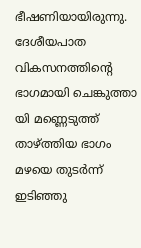ഭീഷണിയായിരുന്നു. ദേശീയപാത വികസനത്തിന്റെ ഭാഗമായി ചെങ്കുത്താ യി മണ്ണെടുത്ത് താഴ്ത്തിയ ഭാഗം മഴയെ തുടർന്ന് ഇടിഞ്ഞു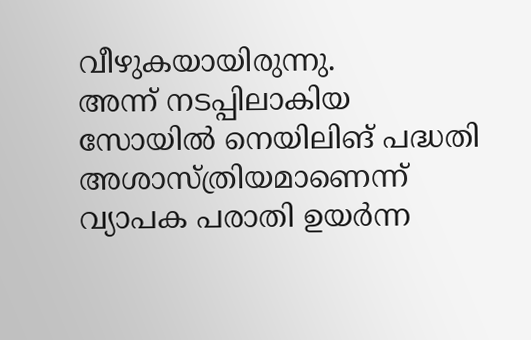വീഴുകയായിരുന്നു.
അന്ന് നടപ്പിലാകിയ സോയിൽ നെയിലിങ് പദ്ധതി അശാസ്ത്രിയമാണെന്ന് വ്യാപക പരാതി ഉയർന്ന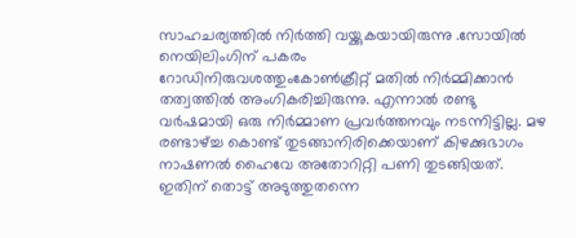സാഹചര്യത്തിൽ നിർത്തി വയ്ക്കുകയായിരുന്നു .സോയിൽ നെയിലിംഗിന് പകരം
റോഡിനിരുവശത്തുംകോൺക്രീറ്റ് മതിൽ നിർമ്മിക്കാൻ തത്വത്തിൽ അംഗികരിച്ചിരുന്നു. എന്നാൽ രണ്ടു വർഷമായി ഒരു നിർമ്മാണ പ്രവർത്തനവും നടന്നിട്ടില്ല. മഴ രണ്ടാഴ്ച്ച കൊണ്ട് തുടങ്ങാനിരിക്കെയാണ് കിഴക്കുഭാഗം നാഷണൽ ഹൈവേ അതോറിറ്റി പണി തുടങ്ങിയത്.
ഇതിന് തൊട്ട് അടുത്തുതന്നെ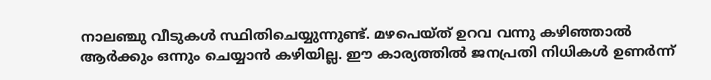നാലഞ്ചു വീടുകൾ സ്ഥിതിചെയ്യുന്നുണ്ട്. മഴപെയ്ത് ഉറവ വന്നു കഴിഞ്ഞാൽ ആർക്കും ഒന്നും ചെയ്യാൻ കഴിയില്ല. ഈ കാര്യത്തിൽ ജനപ്രതി നിധികൾ ഉണർന്ന്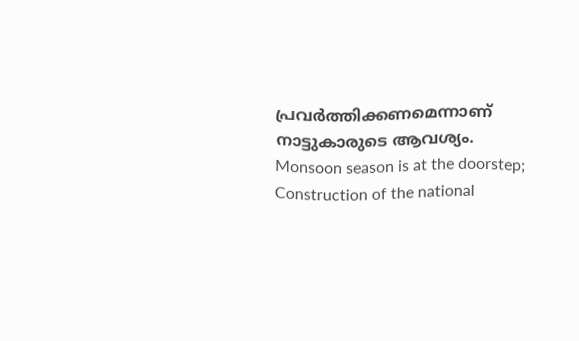പ്രവർത്തിക്കണമെന്നാണ് നാട്ടുകാരുടെ ആവശ്യം.
Monsoon season is at the doorstep; Construction of the national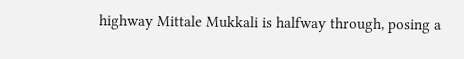highway Mittale Mukkali is halfway through, posing a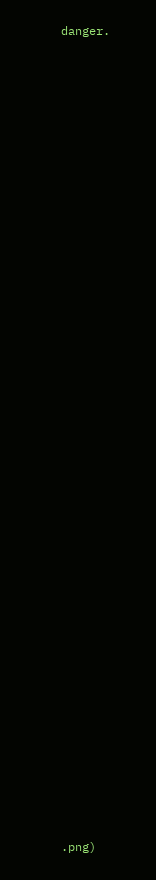danger.

































.png)